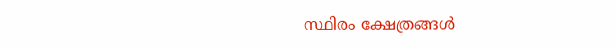സ്ഥിരം ക്ഷേത്രങ്ങൾ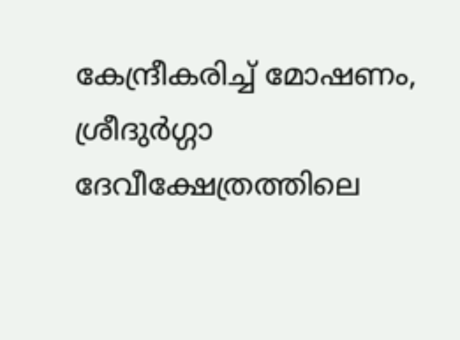കേന്ദ്രീകരിച്ച് മോഷണം, ശ്രീദുർഗ്ഗാ ദേവീക്ഷേത്രത്തിലെ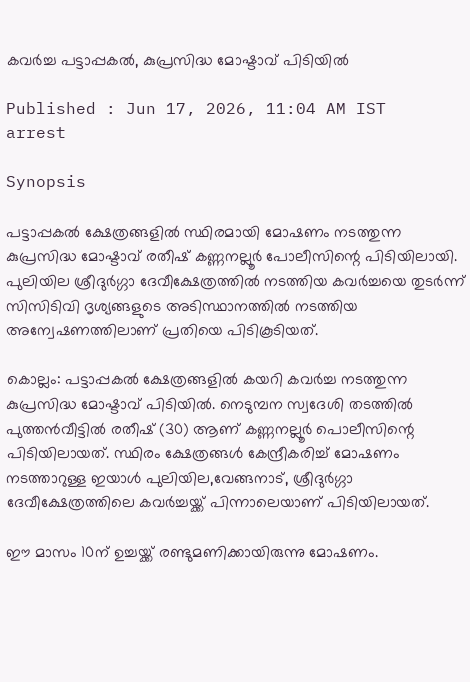കവർച്ച പട്ടാപ്പകൽ, കുപ്രസിദ്ധ മോഷ്ടാവ് പിടിയിൽ

Published : Jun 17, 2026, 11:04 AM IST
arrest

Synopsis

പട്ടാപ്പകൽ ക്ഷേത്രങ്ങളിൽ സ്ഥിരമായി മോഷണം നടത്തുന്ന കുപ്രസിദ്ധ മോഷ്ടാവ് രതീഷ് കണ്ണനല്ലൂർ പോലീസിന്റെ പിടിയിലായി. പുലിയില ശ്രീദുർഗ്ഗാ ദേവീക്ഷേത്രത്തിൽ നടത്തിയ കവർച്ചയെ തുടർന്ന് സിസിടിവി ദൃശ്യങ്ങളുടെ അടിസ്ഥാനത്തിൽ നടത്തിയ അന്വേഷണത്തിലാണ് പ്രതിയെ പിടികൂടിയത്.

കൊല്ലം: പട്ടാപ്പകൽ ക്ഷേത്രങ്ങളിൽ കയറി കവർച്ച നടത്തുന്ന കുപ്രസിദ്ധ മോഷ്ടാവ് പിടിയിൽ. നെടുമ്പന സ്വദേശി തടത്തിൽ പുത്തൻവീട്ടിൽ രതീഷ് (30) ആണ് കണ്ണനല്ലൂർ പൊലീസിന്റെ പിടിയിലായത്. സ്ഥിരം ക്ഷേത്രങ്ങൾ കേന്ദ്രീകരിച്ച് മോഷണം നടത്താറുള്ള ഇയാൾ പുലിയില,വേങ്ങനാട്, ശ്രീദുർഗ്ഗാ ദേവീക്ഷേത്രത്തിലെ കവർച്ചയ്ക്ക് പിന്നാലെയാണ് പിടിയിലായത്.

ഈ മാസം 10ന് ഉച്ചയ്ക്ക് രണ്ടുമണിക്കായിരുന്നു മോഷണം.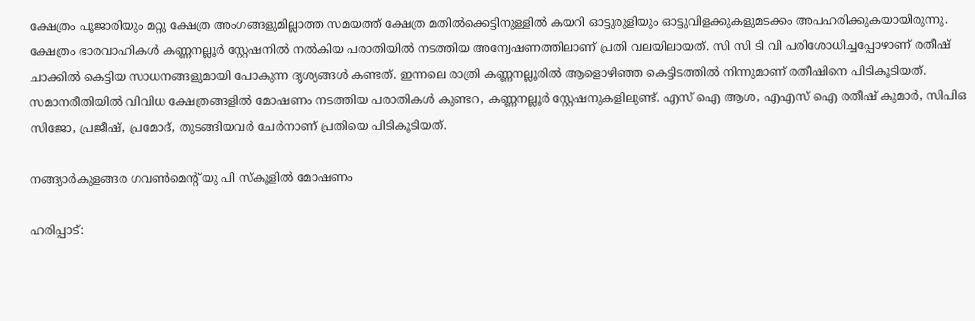ക്ഷേത്രം പൂജാരിയും മറ്റു ക്ഷേത്ര അംഗങ്ങളുമില്ലാത്ത സമയത്ത് ക്ഷേത്ര മതിൽക്കെട്ടിനുള്ളിൽ കയറി ഓട്ടുരുളിയും ഓട്ടുവിളക്കുകളുമടക്കം അപഹരിക്കുകയായിരുന്നു. ക്ഷേത്രം ഭാരവാഹികൾ കണ്ണനല്ലൂർ സ്റ്റേഷനിൽ നൽകിയ പരാതിയിൽ നടത്തിയ അന്വേഷണത്തിലാണ് പ്രതി വലയിലായത്. സി സി ടി വി പരിശോധിച്ചപ്പോഴാണ് രതീഷ് ചാക്കിൽ കെട്ടിയ സാധനങ്ങളുമായി പോകുന്ന ദൃശ്യങ്ങൾ കണ്ടത്. ഇന്നലെ രാത്രി കണ്ണനല്ലൂരിൽ ആളൊഴിഞ്ഞ കെട്ടിടത്തിൽ നിന്നുമാണ് രതീഷിനെ പിടികൂടിയത്. സമാനരീതിയിൽ വിവിധ ക്ഷേത്രങ്ങളിൽ മോഷണം നടത്തിയ പരാതികൾ കുണ്ടറ, കണ്ണനല്ലൂർ സ്റ്റേഷനുകളിലുണ്ട്. എസ് ഐ ആശ, എഎസ് ഐ രതീഷ് കുമാർ, സിപിഒ സിജോ, പ്രജീഷ്, പ്രമോദ്, തുടങ്ങിയവർ ചേർനാണ് പ്രതിയെ പിടികൂടിയത്.

നങ്ങ്യാർകുളങ്ങര ഗവൺമെന്റ് യു പി സ്കൂളിൽ മോഷണം

ഹരിപ്പാട്: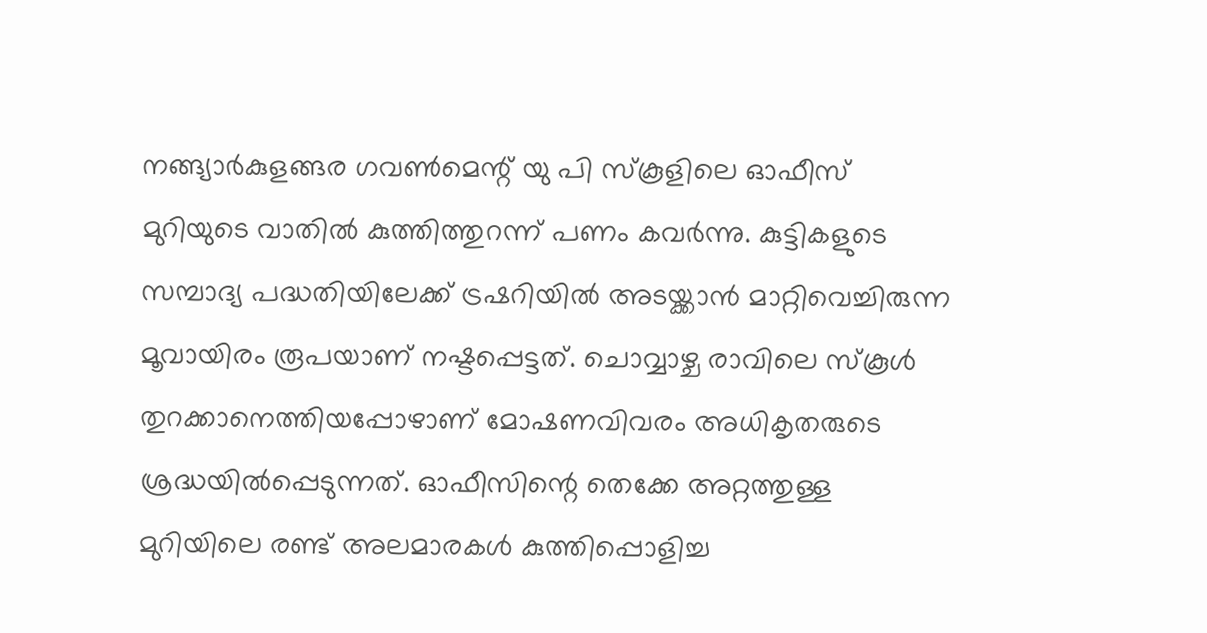നങ്ങ്യാർകുളങ്ങര ഗവൺമെന്റ് യു പി സ്കൂളിലെ ഓഫീസ് മുറിയുടെ വാതിൽ കുത്തിത്തുറന്ന് പണം കവർന്നു. കുട്ടികളുടെ സമ്പാദ്യ പദ്ധതിയിലേക്ക് ട്രഷറിയിൽ അടയ്ക്കാൻ മാറ്റിവെച്ചിരുന്ന മൂവായിരം രൂപയാണ് നഷ്ടപ്പെട്ടത്. ചൊവ്വാഴ്ച രാവിലെ സ്കൂൾ തുറക്കാനെത്തിയപ്പോഴാണ് മോഷണവിവരം അധികൃതരുടെ ശ്രദ്ധയിൽപ്പെടുന്നത്. ഓഫീസിന്റെ തെക്കേ അറ്റത്തുള്ള മുറിയിലെ രണ്ട് അലമാരകൾ കുത്തിപ്പൊളിച്ച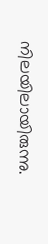നിലയിലായിരുന്നു.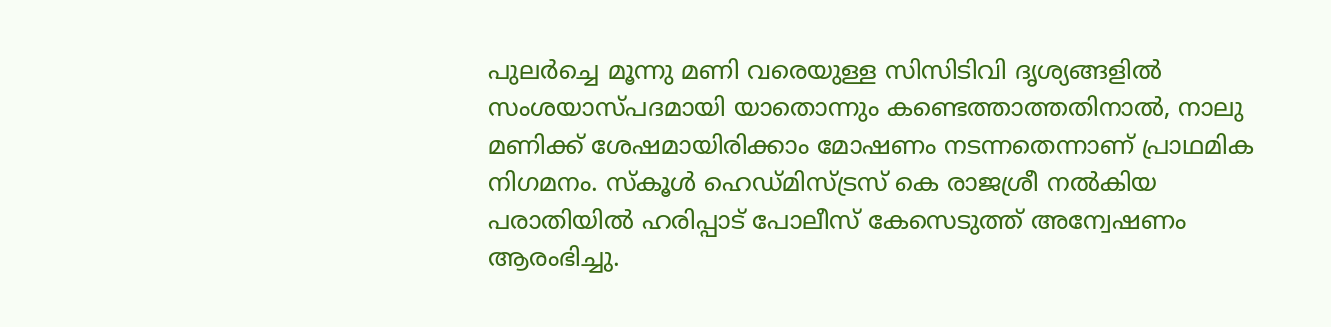പുലർച്ചെ മൂന്നു മണി വരെയുള്ള സിസിടിവി ദൃശ്യങ്ങളിൽ സംശയാസ്പദമായി യാതൊന്നും കണ്ടെത്താത്തതിനാൽ, നാലു മണിക്ക് ശേഷമായിരിക്കാം മോഷണം നടന്നതെന്നാണ് പ്രാഥമിക നിഗമനം. സ്കൂൾ ഹെഡ്മിസ്ട്രസ് കെ രാജശ്രീ നൽകിയ പരാതിയിൽ ഹരിപ്പാട് പോലീസ് കേസെടുത്ത് അന്വേഷണം ആരംഭിച്ചു.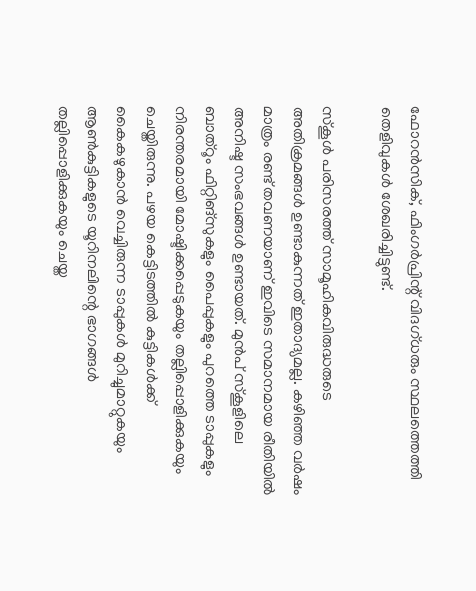ഫോറൻസിക്, ഫിംഗർപ്രിന്റ് വിദഗ്ധരും സ്ഥലത്തെത്തി തെളിവുകൾ ശേഖരിച്ചിട്ടുണ്ട്.

സ്കൂൾ പരിസരത്ത് സാമൂഹികവിരുദ്ധരുടെ അതിക്രമങ്ങൾ ഉണ്ടാകുന്നത് ഇതാദ്യമല്ല. കഴിഞ്ഞ വർഷം മാത്രം രണ്ട് തവണയാണ് ഇവിടെ സമാനമായ രീതിയിൽ അനിഷ്ട സംഭവങ്ങൾ ഉണ്ടായത്. മുൻപ് സ്കൂളിലെ ബാത്റൂം ഫിറ്റിങ്സുകളും പൈപ്പുകളും പുറത്തെ ടാപ്പുകളും നിരന്തരമായി മോഷ്ടിക്കപ്പെടുകയും തല്ലിപ്പൊളിക്കുകയും ചെയ്തിരുന്നു. പഴയ കെട്ടിടത്തിൽ കുട്ടികൾക്ക് കൈകഴുകാൻ വെച്ചിരുന്ന ടാപ്പുകൾ മുറിച്ചുമാറ്റുകയും ആൺകുട്ടികളുടെ യൂറിനലിന്റെ ഭാഗങ്ങൾ തല്ലിപ്പൊളിക്കുകയും ചെയ്ത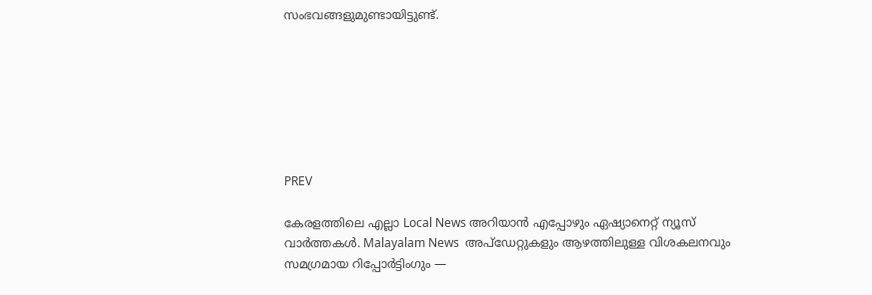സംഭവങ്ങളുമുണ്ടായിട്ടുണ്ട്.







PREV

കേരളത്തിലെ എല്ലാ Local News അറിയാൻ എപ്പോഴും ഏഷ്യാനെറ്റ് ന്യൂസ് വാർത്തകൾ. Malayalam News  അപ്‌ഡേറ്റുകളും ആഴത്തിലുള്ള വിശകലനവും സമഗ്രമായ റിപ്പോർട്ടിംഗും —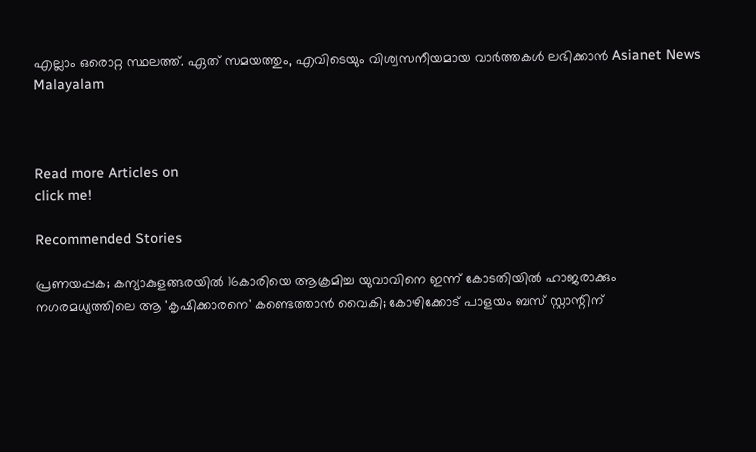എല്ലാം ഒരൊറ്റ സ്ഥലത്ത്. ഏത് സമയത്തും, എവിടെയും വിശ്വസനീയമായ വാർത്തകൾ ലഭിക്കാൻ Asianet News Malayalam



Read more Articles on
click me!

Recommended Stories

പ്രണയപ്പക; കന്യാകുളങ്ങരയിൽ 16കാരിയെ ആക്രമിച്ച യുവാവിനെ ഇന്ന് കോടതിയിൽ ഹാജരാക്കും
നഗരമധ്യത്തിലെ ആ 'കൃഷിക്കാരനെ' കണ്ടെത്താൻ വൈകി; കോഴിക്കോട് പാളയം ബസ് സ്റ്റാന്റിന്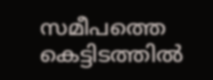സമീപത്തെ കെട്ടിടത്തില്‍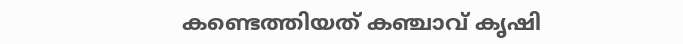കണ്ടെത്തിയത് കഞ്ചാവ് കൃഷി